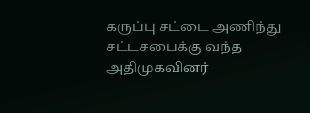கருப்பு சட்டை அணிந்து சட்டசபைக்கு வந்த அதிமுகவினர்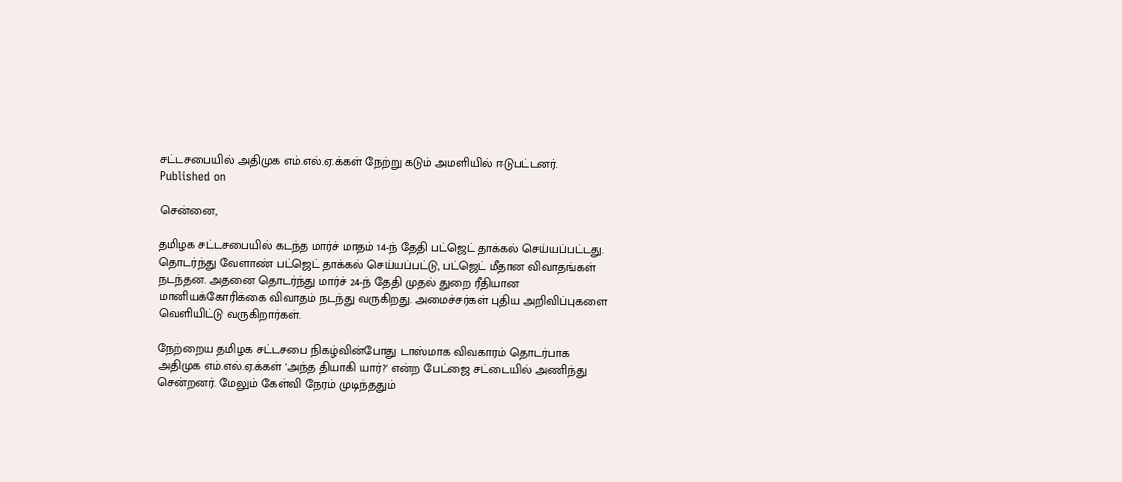சட்டசபையில் அதிமுக எம்.எல்.ஏ.க்கள் நேற்று கடும் அமளியில் ஈடுபட்டனர்.
Published on

சென்னை,

தமிழக சட்டசபையில் கடந்த மார்ச் மாதம் 14-ந் தேதி பட்ஜெட் தாக்கல் செய்யப்பட்டது. தொடர்ந்து வேளாண் பட்ஜெட் தாக்கல் செய்யப்பட்டு, பட்ஜெட் மீதான விவாதங்கள் நடந்தன. அதனை தொடர்ந்து மார்ச் 24-ந் தேதி முதல் துறை ரீதியான மானியக்கோரிக்கை விவாதம் நடந்து வருகிறது. அமைச்சர்கள் புதிய அறிவிப்புகளை வெளியிட்டு வருகிறார்கள்.

நேற்றைய தமிழக சட்டசபை நிகழ்வின்போது டாஸ்மாக விவகாரம் தொடர்பாக அதிமுக எம்.எல்.ஏ.க்கள் 'அந்த தியாகி யார்?' என்ற பேட்ஜை சட்டையில் அணிந்து சென்றனர். மேலும் கேள்வி நேரம் முடிந்ததும்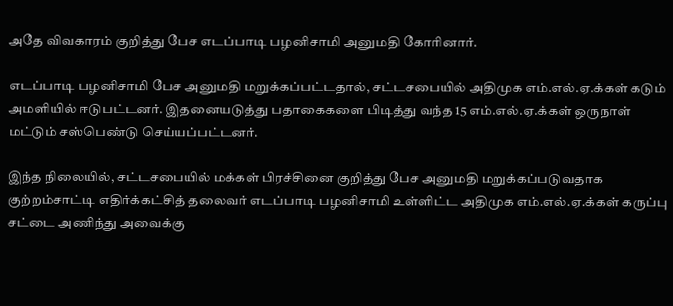அதே விவகாரம் குறித்து பேச எடப்பாடி பழனிசாமி அனுமதி கோரினார்.

எடப்பாடி பழனிசாமி பேச அனுமதி மறுக்கப்பட்டதால், சட்டசபையில் அதிமுக எம்.எல்.ஏ.க்கள் கடும் அமளியில் ஈடுபட்டனர். இதனையடுத்து பதாகைகளை பிடித்து வந்த 15 எம்.எல்.ஏ.க்கள் ஒருநாள் மட்டும் சஸ்பெண்டு செய்யப்பட்டனர்.

இந்த நிலையில், சட்டசபையில் மக்கள் பிரச்சினை குறித்து பேச அனுமதி மறுக்கப்படுவதாக குற்றம்சாட்டி எதிர்க்கட்சித் தலைவர் எடப்பாடி பழனிசாமி உள்ளிட்ட அதிமுக எம்.எல்.ஏ.க்கள் கருப்பு சட்டை அணிந்து அவைக்கு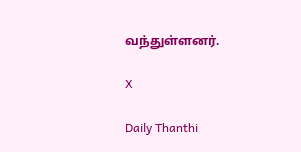வந்துள்ளனர்.

X

Daily Thanthi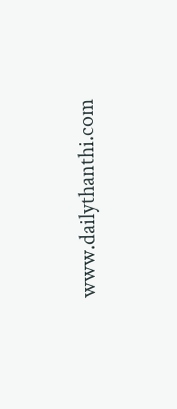www.dailythanthi.com